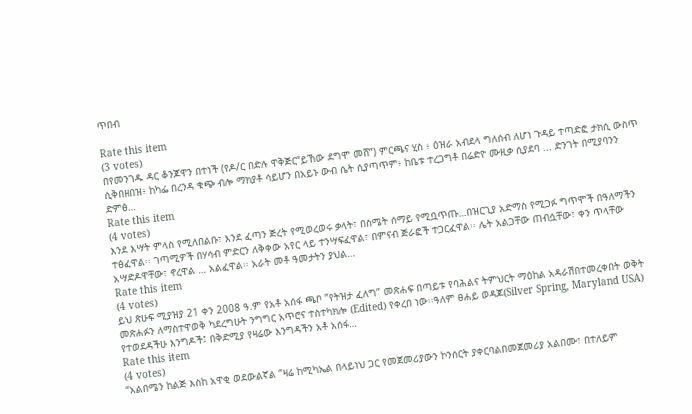ጥበብ

Rate this item
(3 votes)
በየመንገዱ ዳር ቆንጆዋን በተነች (የዶ/ር በድሉ ዋቅጅር“ይኸው ደግሞ መሸ”) ምርጫና ሂስ ፥ ዕዝራ አብደላ ግለሰብ ለሆነ ጉዳይ ተጣድፎ ታክሲ ውስጥ ሲቅበዘበዝ፥ ከካፌ በረንዳ ቁጭ ብሎ ማክያቶ ሳይሆን በአይኑ ውብ ሴት ሲያጣጥም፥ ከቤቱ ተረጋግቶ በሬድዮ ሙዚቃ ሲያደባ ... ድንገት በሚያባንን ድምፅ…
Rate this item
(4 votes)
እንደ እሣት ምላስ የሚለበልቡ፣ እንደ ፈጣን ጅረት የሚወረወሩ ቃላት፣ በስሜት ሰማይ የሚቧጥጡ…በዝርጊያ አድማስ የሚጋፉ ግጥሞች በዓለማችን ተፅፈዋል፡፡ ገጣሚዎች በሃሳብ ምድርን ለቅቀው አየር ላይ ተንሣፍፈዋል፣ በምናብ ጅራፎች ተጋርፈዋል፡፡ ሌት አልጋቸው ጠብሷቸው፣ ቀን ጥላቸው አሣድዶዋቸው፣ ኖረዋል … አልፈዋል፡፡ አራት መቶ ዓመታትን ያህል…
Rate this item
(4 votes)
ይህ ጽሁፍ ሚያዝያ 21 ቀን 2008 ዓ.ም የአቶ አሰፋ ጫቦ ”የትዝታ ፈለግ” መጽሐፍ በጣይቱ የባሕልና ትምህርት ማዕከል አዳራሽበተመረቀበት ወቅት መጽሐፉን ለማስተዋወቅ ካደረግሁት ንግግር አጥሮና ተስተካክሎ (Edited) የቀረበ ነው፡፡ዓለም ፀሐይ ወዳጆ(Silver Spring, Maryland USA) የተወደዳችሁ እንግዶች፤ በቅድሚያ የዛሬው እንግዳችን አቶ አሰፋ…
Rate this item
(4 votes)
“አልበሜን ከልጅ እስከ አዋቂ ወደውልኛል ”ዛሬ ከሚካኤል በላይነህ ጋር የመጀመሪያውን ኮንሰርት ያቀርባልበመጀመሪያ አልበሙ፣ በተለይም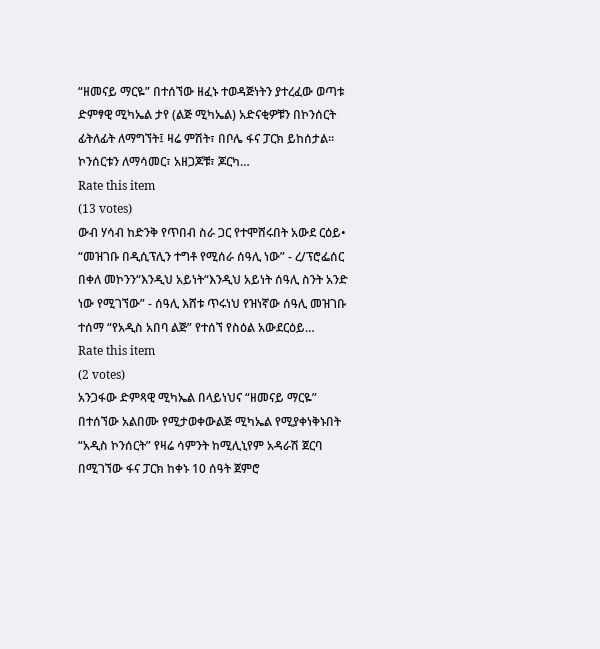“ዘመናይ ማርዬ” በተሰኘው ዘፈኑ ተወዳጅነትን ያተረፈው ወጣቱ ድምፃዊ ሚካኤል ታየ (ልጅ ሚካኤል) አድናቂዎቹን በኮንሰርት ፊትለፊት ለማግኘት፤ ዛሬ ምሽት፣ በቦሌ ፋና ፓርክ ይከሰታል፡፡ ኮንሰርቱን ለማሳመር፣ አዘጋጆቹ፣ ጆርካ…
Rate this item
(13 votes)
ውብ ሃሳብ ከድንቅ የጥበብ ስራ ጋር የተሞሸሩበት አውደ ርዕይ• “መዝገቡ በዲሲፕሊን ተግቶ የሚሰራ ሰዓሊ ነው” - ረ/ፕሮፌሰር በቀለ መኮንን“እንዲህ አይነት“እንዲህ አይነት ሰዓሊ ስንት አንድ ነው የሚገኘው” - ሰዓሊ እሸቱ ጥሩነህ የዝነኛው ሰዓሊ መዝገቡ ተሰማ “የአዲስ አበባ ልጅ” የተሰኘ የስዕል አውደርዕይ…
Rate this item
(2 votes)
አንጋፋው ድምጻዊ ሚካኤል በላይነህና “ዘመናይ ማርዬ” በተሰኘው አልበሙ የሚታወቀውልጅ ሚካኤል የሚያቀነቅኑበት “አዲስ ኮንሰርት” የዛሬ ሳምንት ከሚሊኒየም አዳራሽ ጀርባ በሚገኘው ፋና ፓርክ ከቀኑ 10 ሰዓት ጀምሮ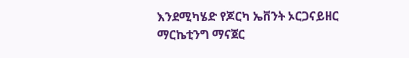እንደሚካሄድ የጆርካ ኤቨንት ኦርጋናይዘር ማርኬቲንግ ማናጀር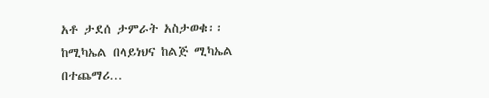አቶ ታደሰ ታምራት አስታወቁ፡፡ ከሚካኤል በላይነህና ከልጅ ሚካኤል በተጨማሪ…